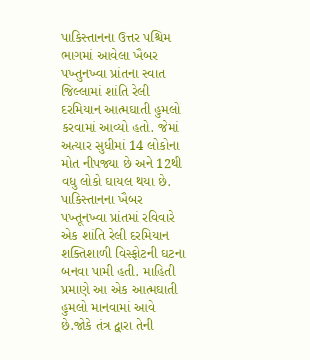પાકિસ્તાનના ઉત્તર પશ્ચિમ ભાગમાં આવેલા ખૈબર પખ્તુનખ્વા પ્રાંતના સ્વાત જિલ્લામાં શાંતિ રેલી દરમિયાન આત્મઘાતી હુમલો કરવામાં આવ્યો હતો. જેમાં અત્યાર સુધીમાં 14 લોકોના મોત નીપજ્યા છે અને 12થી વધુ લોકો ઘાયલ થયા છે.
પાકિસ્તાનના ખૈબર પખ્તૂનખ્વા પ્રાંતમાં રવિવારે એક શાંતિ રેલી દરમિયાન શક્તિશાળી વિસ્ફોટની ઘટના બનવા પામી હતી. માહિતી પ્રમાણે આ એક આત્મઘાતી હુમલો માનવામાં આવે છે.જોકે તંત્ર દ્વારા તેની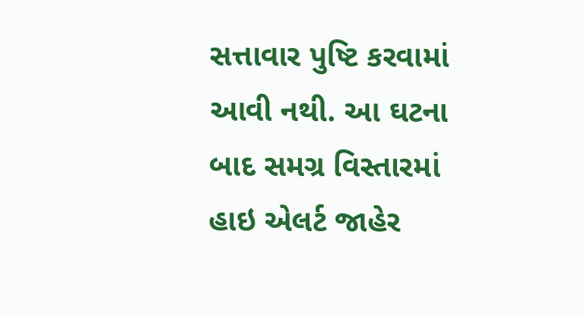સત્તાવાર પુષ્ટિ કરવામાં આવી નથી. આ ઘટના બાદ સમગ્ર વિસ્તારમાં હાઇ એલર્ટ જાહેર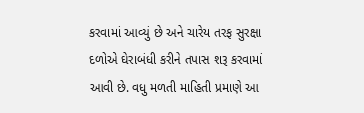કરવામાં આવ્યું છે અને ચારેય તરફ સુરક્ષા દળોએ ઘેરાબંધી કરીને તપાસ શરૂ કરવામાં આવી છે. વધુ મળતી માહિતી પ્રમાણે આ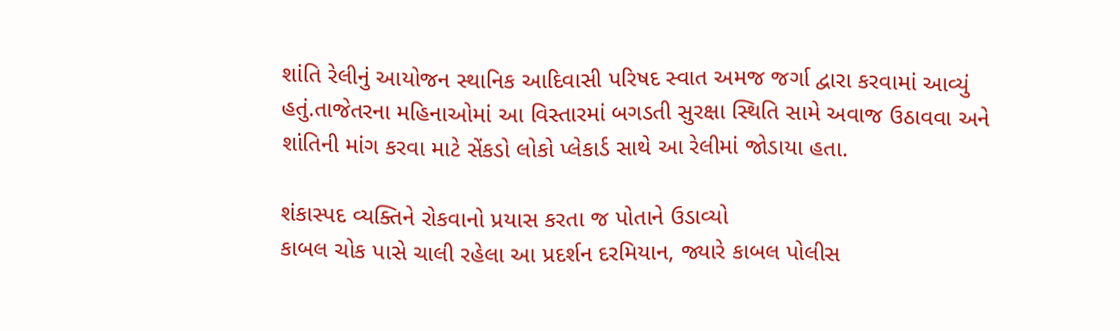શાંતિ રેલીનું આયોજન સ્થાનિક આદિવાસી પરિષદ સ્વાત અમજ જર્ગા દ્વારા કરવામાં આવ્યું હતું.તાજેતરના મહિનાઓમાં આ વિસ્તારમાં બગડતી સુરક્ષા સ્થિતિ સામે અવાજ ઉઠાવવા અને શાંતિની માંગ કરવા માટે સેંકડો લોકો પ્લેકાર્ડ સાથે આ રેલીમાં જોડાયા હતા.

શંકાસ્પદ વ્યક્તિને રોકવાનો પ્રયાસ કરતા જ પોતાને ઉડાવ્યો
કાબલ ચોક પાસે ચાલી રહેલા આ પ્રદર્શન દરમિયાન, જ્યારે કાબલ પોલીસ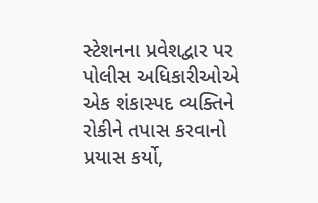સ્ટેશનના પ્રવેશદ્વાર પર પોલીસ અધિકારીઓએ એક શંકાસ્પદ વ્યક્તિને રોકીને તપાસ કરવાનો પ્રયાસ કર્યો,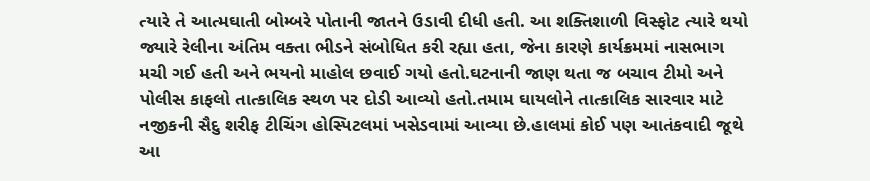ત્યારે તે આત્મઘાતી બોમ્બરે પોતાની જાતને ઉડાવી દીધી હતી. આ શક્તિશાળી વિસ્ફોટ ત્યારે થયો જ્યારે રેલીના અંતિમ વક્તા ભીડને સંબોધિત કરી રહ્યા હતા, જેના કારણે કાર્યક્રમમાં નાસભાગ મચી ગઈ હતી અને ભયનો માહોલ છવાઈ ગયો હતો.ઘટનાની જાણ થતા જ બચાવ ટીમો અને પોલીસ કાફલો તાત્કાલિક સ્થળ પર દોડી આવ્યો હતો.તમામ ઘાયલોને તાત્કાલિક સારવાર માટે નજીકની સૈદુ શરીફ ટીચિંગ હોસ્પિટલમાં ખસેડવામાં આવ્યા છે.હાલમાં કોઈ પણ આતંકવાદી જૂથે આ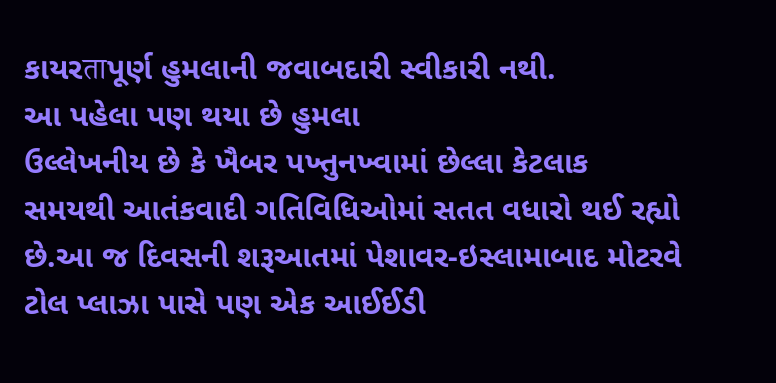કાયરताપૂર્ણ હુમલાની જવાબદારી સ્વીકારી નથી.
આ પહેલા પણ થયા છે હુમલા
ઉલ્લેખનીય છે કે ખૈબર પખ્તુનખ્વામાં છેલ્લા કેટલાક સમયથી આતંકવાદી ગતિવિધિઓમાં સતત વધારો થઈ રહ્યો છે.આ જ દિવસની શરૂઆતમાં પેશાવર-ઇસ્લામાબાદ મોટરવે ટોલ પ્લાઝા પાસે પણ એક આઈઈડી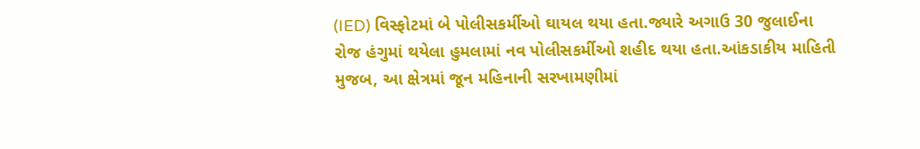(IED) વિસ્ફોટમાં બે પોલીસકર્મીઓ ઘાયલ થયા હતા.જ્યારે અગાઉ 30 જુલાઈના રોજ હંગુમાં થયેલા હુમલામાં નવ પોલીસકર્મીઓ શહીદ થયા હતા.આંકડાકીય માહિતી મુજબ, આ ક્ષેત્રમાં જૂન મહિનાની સરખામણીમાં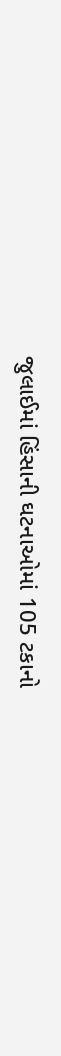જુલાઈમાં હિંસાની ઘટનાઓમાં 105 ટકાનો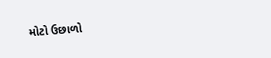મોટો ઉછાળો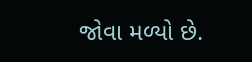જોવા મળ્યો છે.